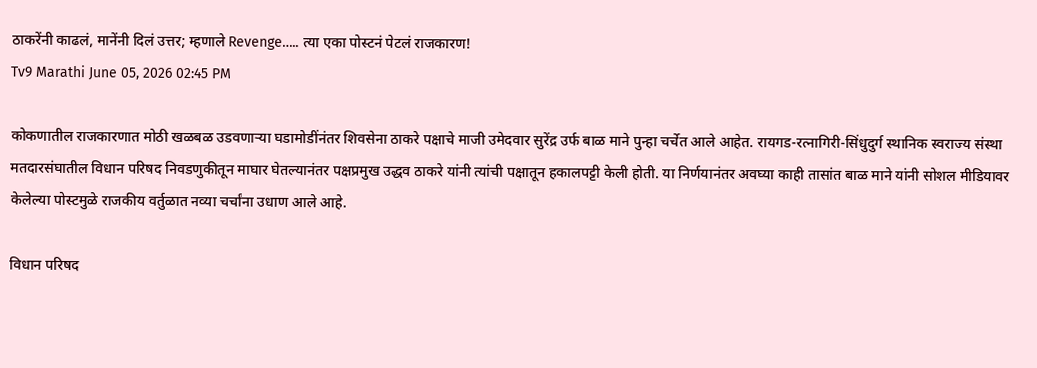ठाकरेंनी काढलं, मानेंनी दिलं उत्तर; म्हणाले Revenge….. त्या एका पोस्टनं पेटलं राजकारण!
Tv9 Marathi June 05, 2026 02:45 PM

कोकणातील राजकारणात मोठी खळबळ उडवणाऱ्या घडामोडींनंतर शिवसेना ठाकरे पक्षाचे माजी उमेदवार सुरेंद्र उर्फ बाळ माने पुन्हा चर्चेत आले आहेत. रायगड-रत्नागिरी-सिंधुदुर्ग स्थानिक स्वराज्य संस्था मतदारसंघातील विधान परिषद निवडणुकीतून माघार घेतल्यानंतर पक्षप्रमुख उद्धव ठाकरे यांनी त्यांची पक्षातून हकालपट्टी केली होती. या निर्णयानंतर अवघ्या काही तासांत बाळ माने यांनी सोशल मीडियावर केलेल्या पोस्टमुळे राजकीय वर्तुळात नव्या चर्चांना उधाण आले आहे.

विधान परिषद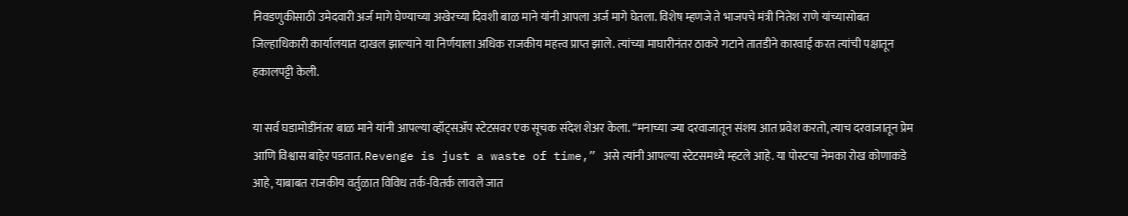निवडणुकीसाठी उमेदवारी अर्ज मागे घेण्याच्या अखेरच्या दिवशी बाळ माने यांनी आपला अर्ज मागे घेतला. विशेष म्हणजे ते भाजपचे मंत्री नितेश राणे यांच्यासोबत जिल्हाधिकारी कार्यालयात दाखल झाल्याने या निर्णयाला अधिक राजकीय महत्त्व प्राप्त झाले. त्यांच्या माघारीनंतर ठाकरे गटाने तातडीने कारवाई करत त्यांची पक्षातून हकालपट्टी केली.

या सर्व घडामोडींनंतर बाळ माने यांनी आपल्या व्हॉट्सॲप स्टेटसवर एक सूचक संदेश शेअर केला. “मनाच्या ज्या दरवाजातून संशय आत प्रवेश करतो, त्याच दरवाजातून प्रेम आणि विश्वास बाहेर पडतात. Revenge is just a waste of time,” असे त्यांनी आपल्या स्टेटसमध्ये म्हटले आहे. या पोस्टचा नेमका रोख कोणाकडे आहे, याबाबत राजकीय वर्तुळात विविध तर्क-वितर्क लावले जात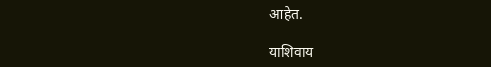आहेत.

याशिवाय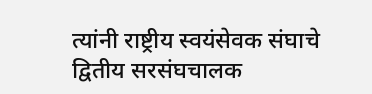त्यांनी राष्ट्रीय स्वयंसेवक संघाचे द्वितीय सरसंघचालक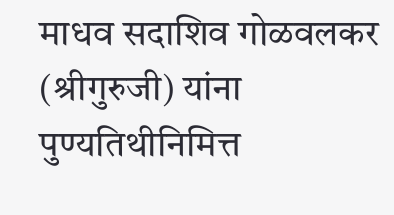माधव सदाशिव गोळवलकर (श्रीगुरुजी) यांना पुण्यतिथीनिमित्त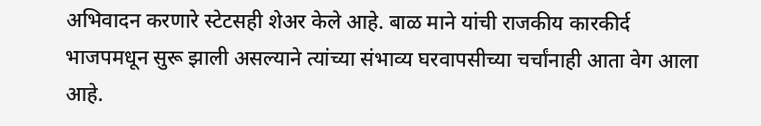अभिवादन करणारे स्टेटसही शेअर केले आहे. बाळ माने यांची राजकीय कारकीर्द भाजपमधून सुरू झाली असल्याने त्यांच्या संभाव्य घरवापसीच्या चर्चांनाही आता वेग आला आहे.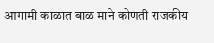आगामी काळात बाळ माने कोणती राजकीय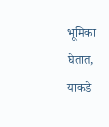भूमिका घेतात, याकडे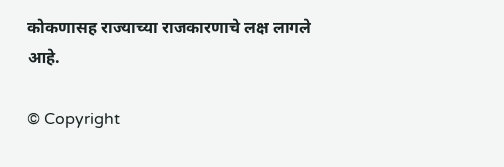कोकणासह राज्याच्या राजकारणाचे लक्ष लागले आहे.

© Copyright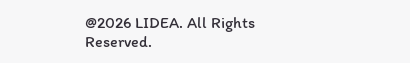@2026 LIDEA. All Rights Reserved.